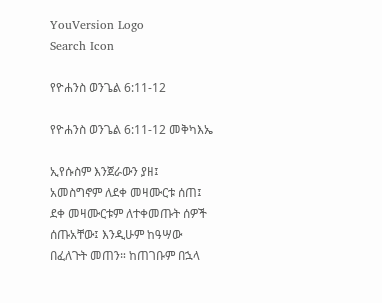YouVersion Logo
Search Icon

የዮሐንስ ወንጌል 6:11-12

የዮሐንስ ወንጌል 6:11-12 መቅካእኤ

ኢየሱስም እንጀራውን ያዘ፤ አመስግኖም ለደቀ መዛሙርቱ ሰጠ፤ ደቀ መዛሙርቱም ለተቀመጡት ሰዎች ሰጡአቸው፤ እንዲሁም ከዓሣው በፈለጉት መጠን። ከጠገቡም በኋላ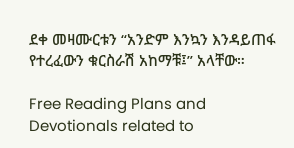ደቀ መዛሙርቱን “አንድም እንኳን እንዳይጠፋ የተረፈውን ቁርስራሽ አከማቹ፤” አላቸው።

Free Reading Plans and Devotionals related to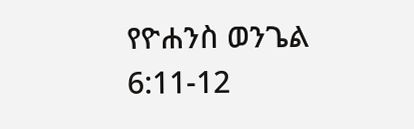የዮሐንስ ወንጌል 6:11-12